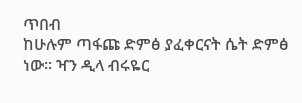ጥበብ
ከሁሉም ጣፋጩ ድምፅ ያፈቀርናት ሴት ድምፅ ነው፡፡ ዣን ዲላ ብሩዬር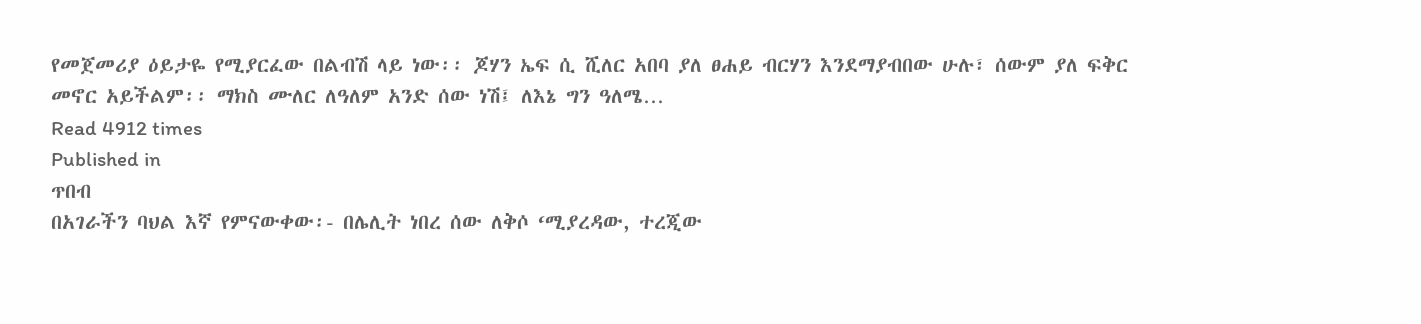የመጀመሪያ ዕይታዬ የሚያርፈው በልብሽ ላይ ነው፡፡ ጆሃን ኤፍ ሲ ሺለር አበባ ያለ ፀሐይ ብርሃን እንደማያብበው ሁሉ፣ ሰውም ያለ ፍቅር መኖር አይችልም፡፡ ማክስ ሙለር ለዓለም አንድ ሰው ነሽ፤ ለእኔ ግን ዓለሜ…
Read 4912 times
Published in
ጥበብ
በአገራችን ባህል እኛ የምናውቀው፡- በሌሊት ነበረ ሰው ለቅሶ ‘ሚያረዳው, ተረጂው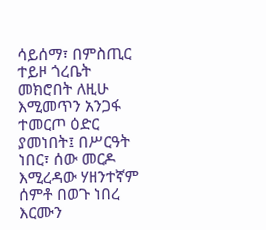ሳይሰማ፣ በምስጢር ተይዞ ጎረቤት መክሮበት ለዚሁ እሚመጥን አንጋፋ ተመርጦ ዕድር ያመነበት፤ በሥርዓት ነበር፣ ሰው መርዶ እሚረዳው ሃዘንተኛም ሰምቶ በወጉ ነበረ እርሙን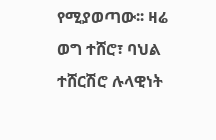የሚያወጣው፡፡ ዛሬ ወግ ተሸሮ፣ ባህል ተሸርሽሮ ሉላዊነት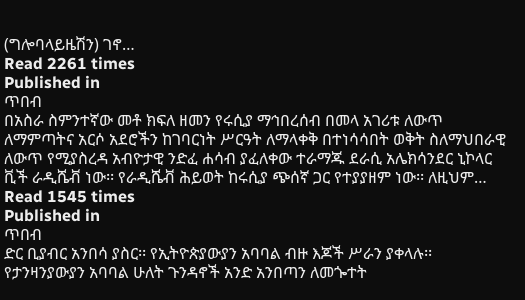(ግሎባላይዜሽን) ገኖ…
Read 2261 times
Published in
ጥበብ
በአስራ ስምንተኛው መቶ ክፍለ ዘመን የሩሲያ ማኅበረሰብ በመላ አገሪቱ ለውጥ ለማምጣትና አርሶ አደሮችን ከገባርነት ሥርዓት ለማላቀቅ በተነሳሳበት ወቅት ስለማህበራዊ ለውጥ የሚያስረዳ አብዮታዊ ንድፈ ሐሳብ ያፈለቀው ተራማጁ ደራሲ አሌክሳንደር ኒኮላር ቪች ራዲሼቭ ነው፡፡ የራዲሼቭ ሕይወት ከሩሲያ ጭሰኛ ጋር የተያያዘም ነው፡፡ ለዚህም…
Read 1545 times
Published in
ጥበብ
ድር ቢያብር አንበሳ ያስር፡፡ የኢትዮጵያውያን አባባል ብዙ እጆች ሥራን ያቀላሉ፡፡ የታንዛንያውያን አባባል ሁለት ጉንዳኖች አንድ አንበጣን ለመጐተት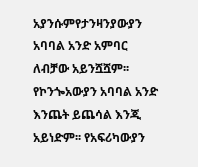አያንሱምየታንዛንያውያን አባባል አንድ አምባር ለብቻው አይንሿሿም፡፡ የኮንጐአውያን አባባል አንድ እንጨት ይጨሳል እንጂ አይነድም፡፡ የአፍሪካውያን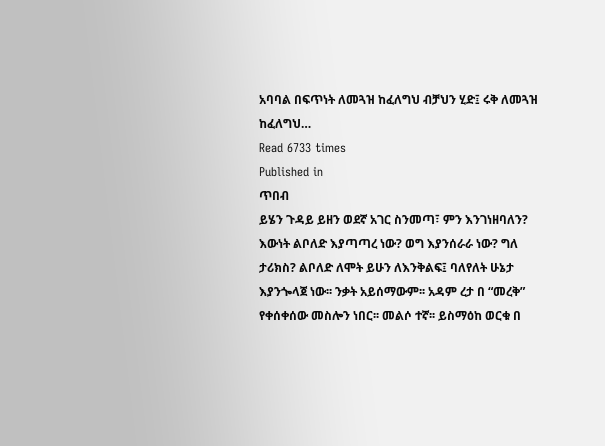አባባል በፍጥነት ለመጓዝ ከፈለግህ ብቻህን ሂድ፤ ሩቅ ለመጓዝ ከፈለግህ…
Read 6733 times
Published in
ጥበብ
ይሄን ጉዳይ ይዘን ወደኛ አገር ስንመጣ፣ ምን እንገነዘባለን? እውነት ልቦለድ እያጣጣረ ነው? ወግ እያንሰራራ ነው? ግለ ታሪክስ? ልቦለድ ለሞት ይሁን ለእንቅልፍ፤ ባለየለት ሁኔታ እያንጐላጀ ነው፡፡ ንቃት አይሰማውም፡፡ አዳም ረታ በ “መረቅ” የቀሰቀሰው መስሎን ነበር፡፡ መልሶ ተኛ፡፡ ይስማዕከ ወርቁ በ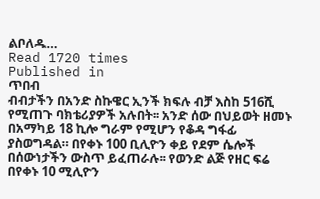ልቦለዱ…
Read 1720 times
Published in
ጥበብ
ብብታችን በአንድ ስኩዌር ኢንች ክፍሉ ብቻ እስከ 516ሺ የሚጠጉ ባክቴሪያዎች አሉበት፡፡ አንድ ሰው በህይወት ዘመኑ በአማካይ 18 ኪሎ ግራም የሚሆን የቆዳ ግፋፊ ያስወግዳል። በየቀኑ 100 ቢሊዮን ቀይ የደም ሴሎች በሰውነታችን ውስጥ ይፈጠራሉ፡፡ የወንድ ልጅ የዘር ፍሬ በየቀኑ 10 ሚሊዮን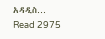አዳዲስ…
Read 2975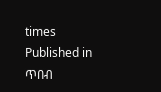times
Published in
ጥበብ